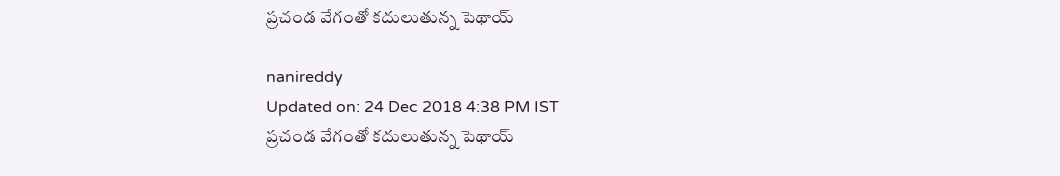ప్రచండ వేగంతో కదులుతున్న పెథాయ్‌

nanireddy
Updated on: 24 Dec 2018 4:38 PM IST
ప్రచండ వేగంతో కదులుతున్న పెథాయ్‌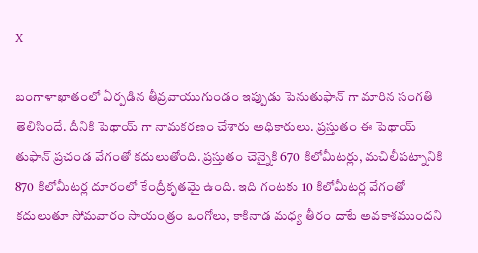X

బంగాళాఖాతంలో ఏర్పడిన తీవ్రవాయుగుండం ఇప్పుడు పెనుతుఫాన్‌ గా మారిన సంగతి తెలిసిందే. దీనికి పెథాయ్‌ గా నామకరణం చేశారు అధికారులు. ప్రస్తుతం ఈ పెథాయ్‌ తుఫాన్‌ ప్రచండ వేగంతో కదులుతోంది. ప్రస్తుతం చెన్నైకి 670 కిలోమీటర్లు, మచిలీపట్నానికి 870 కిలోమీటర్ల దూరంలో కేంద్రీకృతమై ఉంది. ఇది గంటకు 10 కిలోమీటర్ల వేగంతో కదులుతూ సోమవారం సాయంత్రం ఒంగోలు, కాకినాడ మధ్య తీరం దాటే అవకాశముందని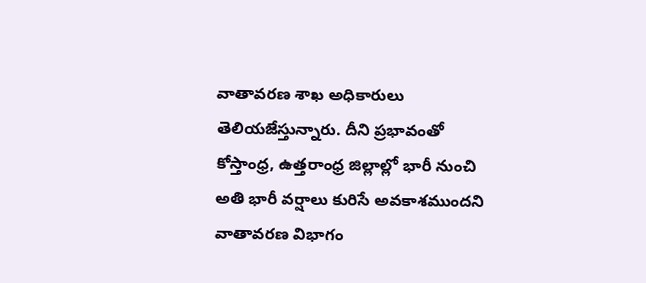వాతావరణ శాఖ అధికారులు తెలియజేస్తున్నారు. దీని ప్రభావంతో కోస్తాంధ్ర, ఉత్తరాంధ్ర జిల్లాల్లో భారీ నుంచి అతి భారీ వర్షాలు కురిసే అవకాశముందని వాతావరణ విభాగం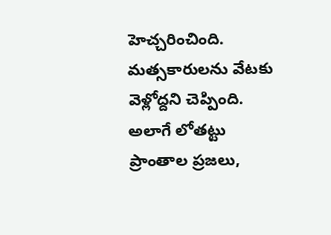హెచ్చరించింది. మత్సకారులను వేటకు వెళ్లోద్దని చెప్పింది. అలాగే లోతట్టు ప్రాంతాల ప్రజలు,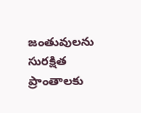జంతువులను సురక్షిత ప్రాంతాలకు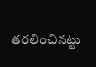తరలించినట్టు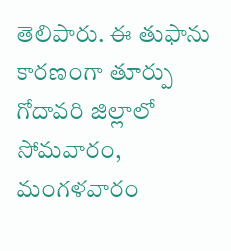తెలిపారు. ఈ తుఫాను కారణంగా తూర్పు గోదావరి జిల్లాలో సోమవారం, మంగళవారం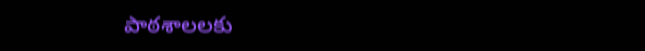పాఠశాలలకు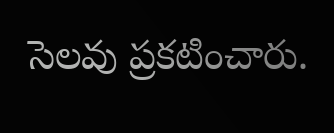సెలవు ప్రకటించారు.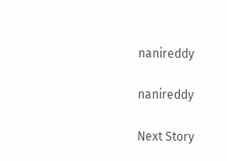nanireddy

nanireddy

Next Story